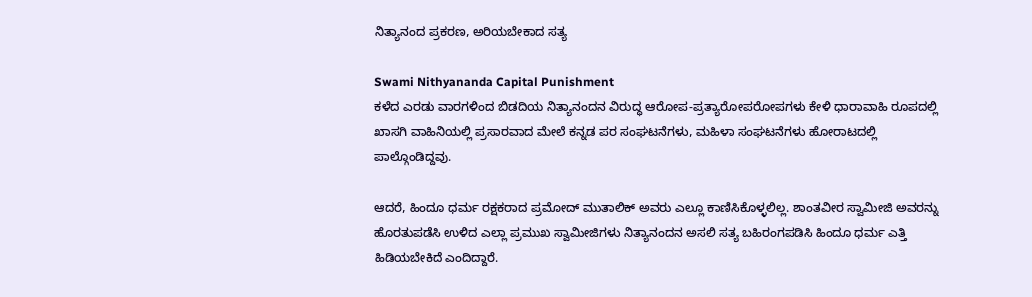ನಿತ್ಯಾನಂದ ಪ್ರಕರಣ, ಅರಿಯಬೇಕಾದ ಸತ್ಯ

Swami Nithyananda Capital Punishment
ಕಳೆದ ಎರಡು ವಾರಗಳಿಂದ ಬಿಡದಿಯ ನಿತ್ಯಾನಂದನ ವಿರುದ್ಧ ಆರೋಪ-ಪ್ರತ್ಯಾರೋಪರೋಪಗಳು ಕೇಳಿ ಧಾರಾವಾಹಿ ರೂಪದಲ್ಲಿ ಖಾಸಗಿ ವಾಹಿನಿಯಲ್ಲಿ ಪ್ರಸಾರವಾದ ಮೇಲೆ ಕನ್ನಡ ಪರ ಸಂಘಟನೆಗಳು, ಮಹಿಳಾ ಸಂಘಟನೆಗಳು ಹೋರಾಟದಲ್ಲಿ ಪಾಲ್ಗೊಂಡಿದ್ದವು.

ಆದರೆ, ಹಿಂದೂ ಧರ್ಮ ರಕ್ಷಕರಾದ ಪ್ರಮೋದ್ ಮುತಾಲಿಕ್ ಅವರು ಎಲ್ಲೂ ಕಾಣಿಸಿಕೊಳ್ಳಲಿಲ್ಲ. ಶಾಂತವೀರ ಸ್ವಾಮೀಜಿ ಅವರನ್ನು ಹೊರತುಪಡೆಸಿ ಉಳಿದ ಎಲ್ಲಾ ಪ್ರಮುಖ ಸ್ವಾಮೀಜಿಗಳು ನಿತ್ಯಾನಂದನ ಅಸಲಿ ಸತ್ಯ ಬಹಿರಂಗಪಡಿಸಿ ಹಿಂದೂ ಧರ್ಮ ಎತ್ತಿ ಹಿಡಿಯಬೇಕಿದೆ ಎಂದಿದ್ದಾರೆ.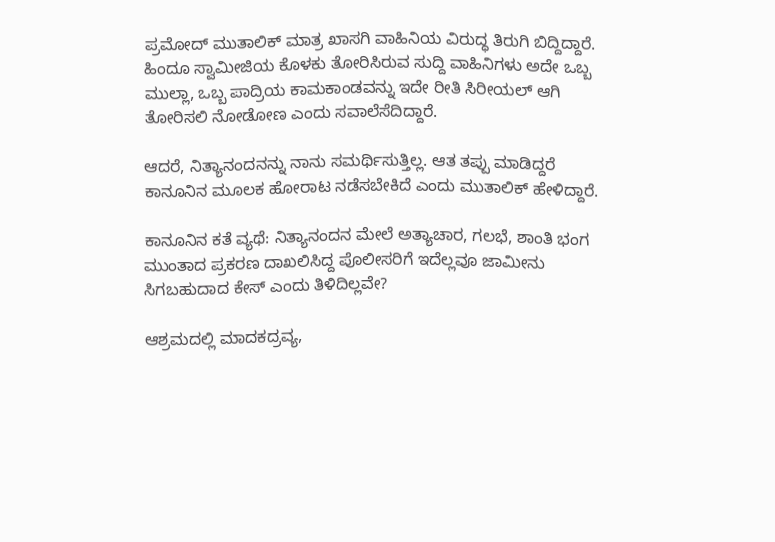ಪ್ರಮೋದ್ ಮುತಾಲಿಕ್ ಮಾತ್ರ ಖಾಸಗಿ ವಾಹಿನಿಯ ವಿರುದ್ಧ ತಿರುಗಿ ಬಿದ್ದಿದ್ದಾರೆ. ಹಿಂದೂ ಸ್ವಾಮೀಜಿಯ ಕೊಳಕು ತೋರಿಸಿರುವ ಸುದ್ದಿ ವಾಹಿನಿಗಳು ಅದೇ ಒಬ್ಬ ಮುಲ್ಲಾ, ಒಬ್ಬ ಪಾದ್ರಿಯ ಕಾಮಕಾಂಡವನ್ನು ಇದೇ ರೀತಿ ಸಿರೀಯಲ್ ಆಗಿ ತೋರಿಸಲಿ ನೋಡೋಣ ಎಂದು ಸವಾಲೆಸೆದಿದ್ದಾರೆ.

ಆದರೆ, ನಿತ್ಯಾನಂದನನ್ನು ನಾನು ಸಮರ್ಥಿಸುತ್ತಿಲ್ಲ. ಆತ ತಪ್ಪು ಮಾಡಿದ್ದರೆ ಕಾನೂನಿನ ಮೂಲಕ ಹೋರಾಟ ನಡೆಸಬೇಕಿದೆ ಎಂದು ಮುತಾಲಿಕ್ ಹೇಳಿದ್ದಾರೆ.

ಕಾನೂನಿನ ಕತೆ ವ್ಯಥೆ: ನಿತ್ಯಾನಂದನ ಮೇಲೆ ಅತ್ಯಾಚಾರ, ಗಲಭೆ, ಶಾಂತಿ ಭಂಗ ಮುಂತಾದ ಪ್ರಕರಣ ದಾಖಲಿಸಿದ್ದ ಪೊಲೀಸರಿಗೆ ಇದೆಲ್ಲವೂ ಜಾಮೀನು ಸಿಗಬಹುದಾದ ಕೇಸ್ ಎಂದು ತಿಳಿದಿಲ್ಲವೇ?

ಆಶ್ರಮದಲ್ಲಿ ಮಾದಕದ್ರವ್ಯ,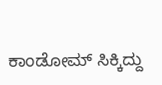ಕಾಂಡೋಮ್ ಸಿಕ್ಕಿದ್ದು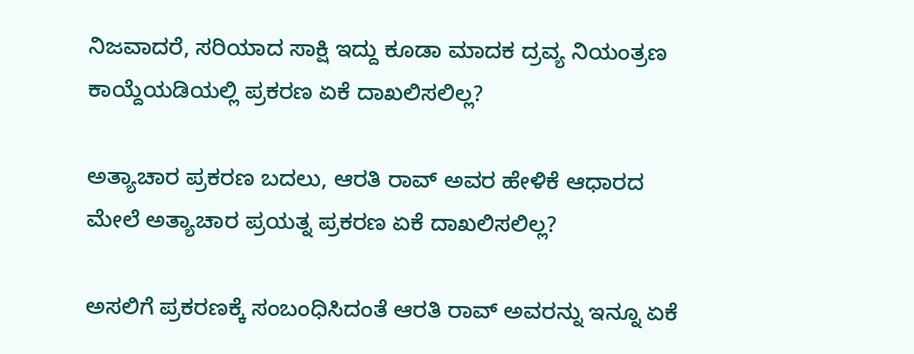ನಿಜವಾದರೆ, ಸರಿಯಾದ ಸಾಕ್ಷಿ ಇದ್ದು ಕೂಡಾ ಮಾದಕ ದ್ರವ್ಯ ನಿಯಂತ್ರಣ ಕಾಯ್ದೆಯಡಿಯಲ್ಲಿ ಪ್ರಕರಣ ಏಕೆ ದಾಖಲಿಸಲಿಲ್ಲ?

ಅತ್ಯಾಚಾರ ಪ್ರಕರಣ ಬದಲು, ಆರತಿ ರಾವ್ ಅವರ ಹೇಳಿಕೆ ಆಧಾರದ ಮೇಲೆ ಅತ್ಯಾಚಾರ ಪ್ರಯತ್ನ ಪ್ರಕರಣ ಏಕೆ ದಾಖಲಿಸಲಿಲ್ಲ?

ಅಸಲಿಗೆ ಪ್ರಕರಣಕ್ಕೆ ಸಂಬಂಧಿಸಿದಂತೆ ಆರತಿ ರಾವ್ ಅವರನ್ನು ಇನ್ನೂ ಏಕೆ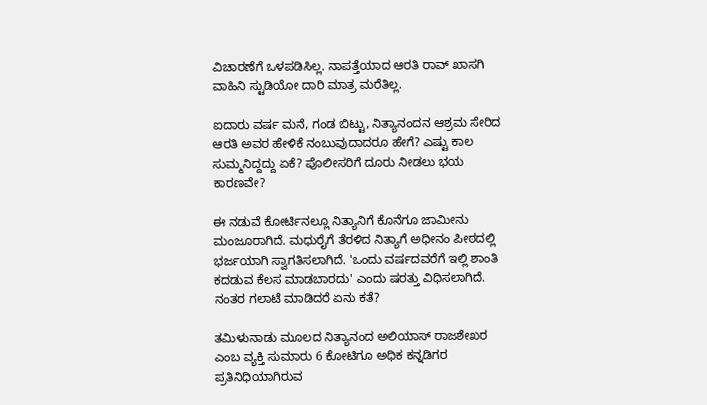ವಿಚಾರಣೆಗೆ ಒಳಪಡಿಸಿಲ್ಲ. ನಾಪತ್ತೆಯಾದ ಆರತಿ ರಾವ್ ಖಾಸಗಿ ವಾಹಿನಿ ಸ್ಟುಡಿಯೋ ದಾರಿ ಮಾತ್ರ ಮರೆತಿಲ್ಲ.

ಐದಾರು ವರ್ಷ ಮನೆ, ಗಂಡ ಬಿಟ್ಟು, ನಿತ್ಯಾನಂದನ ಆಶ್ರಮ ಸೇರಿದ ಆರತಿ ಅವರ ಹೇಳಿಕೆ ನಂಬುವುದಾದರೂ ಹೇಗೆ? ಎಷ್ಟು ಕಾಲ ಸುಮ್ಮನಿದ್ದದ್ದು ಏಕೆ? ಪೊಲೀಸರಿಗೆ ದೂರು ನೀಡಲು ಭಯ ಕಾರಣವೇ?

ಈ ನಡುವೆ ಕೋರ್ಟಿನಲ್ಲೂ ನಿತ್ಯಾನಿಗೆ ಕೊನೆಗೂ ಜಾಮೀನು ಮಂಜೂರಾಗಿದೆ. ಮಧುರೈಗೆ ತೆರಳಿದ ನಿತ್ಯಾಗೆ ಅಧೀನಂ ಪೀಠದಲ್ಲಿ ಭರ್ಜಯಾಗಿ ಸ್ವಾಗತಿಸಲಾಗಿದೆ. 'ಒಂದು ವರ್ಷದವರೆಗೆ ಇಲ್ಲಿ ಶಾಂತಿ ಕದಡುವ ಕೆಲಸ ಮಾಡಬಾರದು' ಎಂದು ಷರತ್ತು ವಿಧಿಸಲಾಗಿದೆ. ನಂತರ ಗಲಾಟೆ ಮಾಡಿದರೆ ಏನು ಕತೆ?

ತಮಿಳುನಾಡು ಮೂಲದ ನಿತ್ಯಾನಂದ ಅಲಿಯಾಸ್ ರಾಜಶೇಖರ ಎಂಬ ವ್ಯಕ್ತಿ ಸುಮಾರು 6 ಕೋಟಿಗೂ ಅಧಿಕ ಕನ್ನಡಿಗರ ಪ್ರತಿನಿಧಿಯಾಗಿರುವ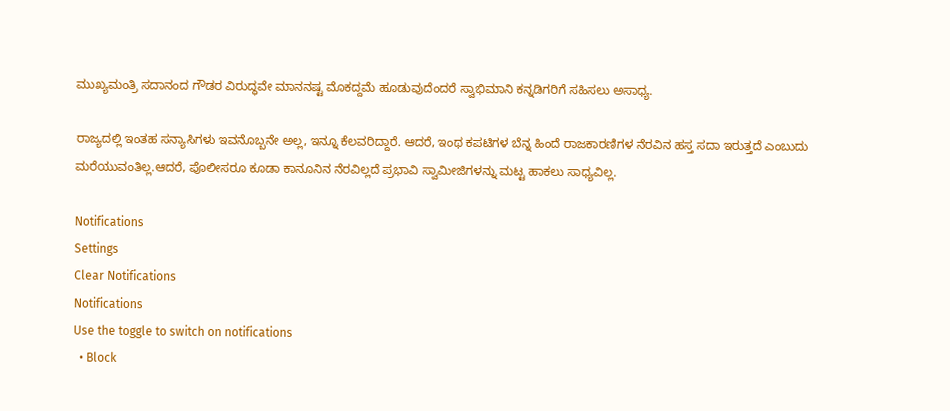ಮುಖ್ಯಮಂತ್ರಿ ಸದಾನಂದ ಗೌಡರ ವಿರುದ್ಧವೇ ಮಾನನಷ್ಟ ಮೊಕದ್ದಮೆ ಹೂಡುವುದೆಂದರೆ ಸ್ವಾಭಿಮಾನಿ ಕನ್ನಡಿಗರಿಗೆ ಸಹಿಸಲು ಅಸಾಧ್ಯ.

ರಾಜ್ಯದಲ್ಲಿ ಇಂತಹ ಸನ್ಯಾಸಿಗಳು ಇವನೊಬ್ಬನೇ ಅಲ್ಲ, ಇನ್ನೂ ಕೆಲವರಿದ್ದಾರೆ. ಆದರೆ, ಇಂಥ ಕಪಟಿಗಳ ಬೆನ್ನ ಹಿಂದೆ ರಾಜಕಾರಣಿಗಳ ನೆರವಿನ ಹಸ್ತ ಸದಾ ಇರುತ್ತದೆ ಎಂಬುದು ಮರೆಯುವಂತಿಲ್ಲ.ಆದರೆ, ಪೊಲೀಸರೂ ಕೂಡಾ ಕಾನೂನಿನ ನೆರವಿಲ್ಲದೆ ಪ್ರಭಾವಿ ಸ್ವಾಮೀಜಿಗಳನ್ನು ಮಟ್ಟ ಹಾಕಲು ಸಾಧ್ಯವಿಲ್ಲ.

Notifications
Settings
Clear Notifications
Notifications
Use the toggle to switch on notifications
  • Block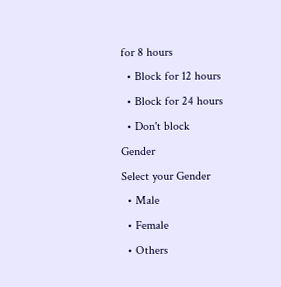for 8 hours
  • Block for 12 hours
  • Block for 24 hours
  • Don't block
Gender
Select your Gender
  • Male
  • Female
  • Others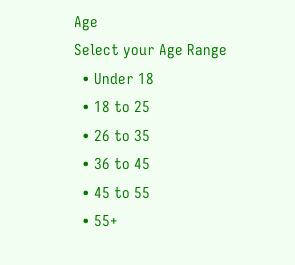Age
Select your Age Range
  • Under 18
  • 18 to 25
  • 26 to 35
  • 36 to 45
  • 45 to 55
  • 55+